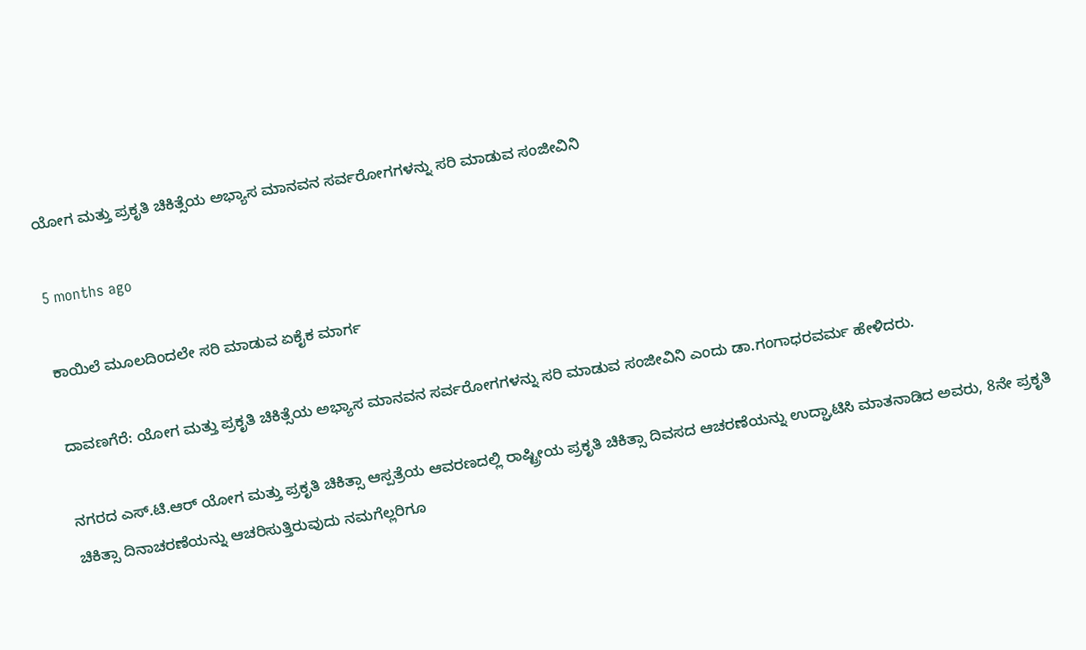ಯೋಗ ಮತ್ತು ಪ್ರಕೃತಿ ಚಿಕಿತ್ಸೆಯ ಅಭ್ಯಾಸ ಮಾನವನ ಸರ್ವರೋಗಗಳನ್ನು ಸರಿ ಮಾಡುವ ಸಂಜೀವಿನಿ

5 months ago

ಕಾಯಿಲೆ ಮೂಲದಿಂದಲೇ ಸರಿ ಮಾಡುವ ಏಕೈಕ ಮಾರ್ಗ

ದಾವಣಗೆರೆ: ಯೋಗ ಮತ್ತು ಪ್ರಕೃತಿ ಚಿಕಿತ್ಸೆಯ ಅಭ್ಯಾಸ ಮಾನವನ ಸರ್ವರೋಗಗಳನ್ನು ಸರಿ ಮಾಡುವ ಸಂಜೀವಿನಿ ಎಂದು ಡಾ.ಗಂಗಾಧರವರ್ಮ ಹೇಳಿದರು.

ನಗರದ ಎಸ್.ಟಿ.ಆರ್ ಯೋಗ ಮತ್ತು ಪ್ರಕೃತಿ ಚಿಕಿತ್ಸಾ ಆಸ್ಪತ್ರೆಯ ಆವರಣದಲ್ಲಿ ರಾಷ್ಟ್ರೀಯ ಪ್ರಕೃತಿ ಚಿಕಿತ್ಸಾ ದಿವಸದ ಆಚರಣೆಯನ್ನು ಉದ್ಘಾಟಿಸಿ ಮಾತನಾಡಿದ ಅವರು, 8ನೇ ಪ್ರಕೃತಿ ಚಿಕಿತ್ಸಾ ದಿನಾಚರಣೆಯನ್ನು ಆಚರಿಸುತ್ತಿರುವುದು ನಮಗೆಲ್ಲರಿಗೂ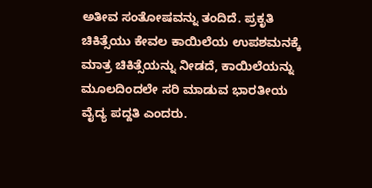ಅತೀವ ಸಂತೋಷವನ್ನು ತಂದಿದೆ. ಪ್ರಕೃತಿ ಚಿಕಿತ್ಸೆಯು ಕೇವಲ ಕಾಯಿಲೆಯ ಉಪಶಮನಕ್ಕೆ ಮಾತ್ರ ಚಿಕಿತ್ಸೆಯನ್ನು ನೀಡದೆ, ಕಾಯಿಲೆಯನ್ನು ಮೂಲದಿಂದಲೇ ಸರಿ ಮಾಡುವ ಭಾರತೀಯ ವೈದ್ಯ ಪದ್ದತಿ ಎಂದರು.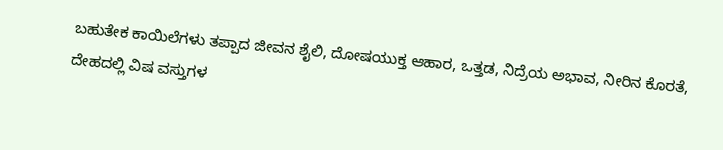ಬಹುತೇಕ ಕಾಯಿಲೆಗಳು ತಪ್ಪಾದ ಜೀವನ ಶೈಲಿ, ದೋಷಯುಕ್ತ ಆಹಾರ, ಒತ್ತಡ, ನಿದ್ರೆಯ ಅಭಾವ, ನೀರಿನ ಕೊರತೆ, ದೇಹದಲ್ಲಿ ವಿಷ ವಸ್ತುಗಳ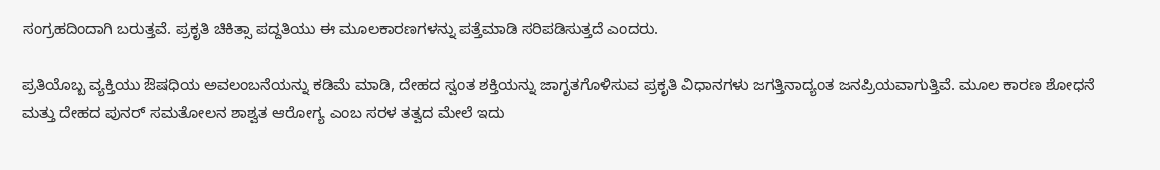ಸಂಗ್ರಹದಿಂದಾಗಿ ಬರುತ್ತವೆ. ಪ್ರಕೃತಿ ಚಿಕಿತ್ಸಾ ಪದ್ದತಿಯು ಈ ಮೂಲಕಾರಣಗಳನ್ನು ಪತ್ತೆಮಾಡಿ ಸರಿಪಡಿಸುತ್ತದೆ ಎಂದರು.

ಪ್ರತಿಯೊಬ್ಬ ವ್ಯಕ್ತಿಯು ಔಷಧಿಯ ಅವಲಂಬನೆಯನ್ನು ಕಡಿಮೆ ಮಾಡಿ, ದೇಹದ ಸ್ವಂತ ಶಕ್ತಿಯನ್ನು ಜಾಗೃತಗೊಳಿಸುವ ಪ್ರಕೃತಿ ವಿಧಾನಗಳು ಜಗತ್ತಿನಾದ್ಯಂತ ಜನಪ್ರಿಯವಾಗುತ್ತಿವೆ. ಮೂಲ ಕಾರಣ ಶೋಧನೆ ಮತ್ತು ದೇಹದ ಪುನರ್ ಸಮತೋಲನ ಶಾಶ್ವತ ಆರೋಗ್ಯ ಎಂಬ ಸರಳ ತತ್ವದ ಮೇಲೆ ಇದು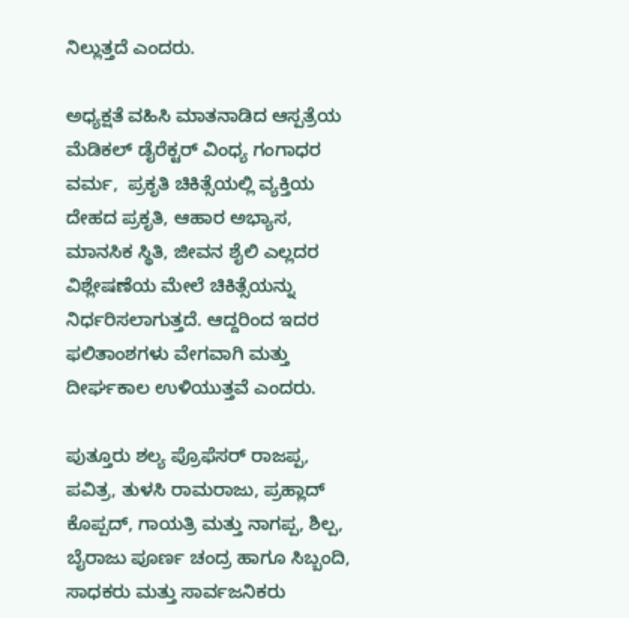ನಿಲ್ಲುತ್ತದೆ ಎಂದರು.

ಅಧ್ಯಕ್ಷತೆ ವಹಿಸಿ ಮಾತನಾಡಿದ ಆಸ್ಪತ್ರೆಯ ಮೆಡಿಕಲ್ ಡೈರೆಕ್ಟರ್ ವಿಂಧ್ಯ ಗಂಗಾಧರ ವರ್ಮ,  ಪ್ರಕೃತಿ ಚಿಕಿತ್ಸೆಯಲ್ಲಿ ವ್ಯಕ್ತಿಯ ದೇಹದ ಪ್ರಕೃತಿ, ಆಹಾರ ಅಭ್ಯಾಸ, ಮಾನಸಿಕ ಸ್ಥಿತಿ, ಜೀವನ ಶೈಲಿ ಎಲ್ಲದರ ವಿಶ್ಲೇಷಣೆಯ ಮೇಲೆ ಚಿಕಿತ್ಸೆಯನ್ನು ನಿರ್ಧರಿಸಲಾಗುತ್ತದೆ. ಆದ್ದರಿಂದ ಇದರ ಫಲಿತಾಂಶಗಳು ವೇಗವಾಗಿ ಮತ್ತು ದೀರ್ಘಕಾಲ ಉಳಿಯುತ್ತವೆ ಎಂದರು.

ಪುತ್ತೂರು ಶಲ್ಯ ಪ್ರೊಫೆಸರ್ ರಾಜಪ್ಪ, ಪವಿತ್ರ, ತುಳಸಿ ರಾಮರಾಜು, ಪ್ರಹ್ಲಾದ್ ಕೊಪ್ಪದ್, ಗಾಯತ್ರಿ ಮತ್ತು ನಾಗಪ್ಪ, ಶಿಲ್ಪ, ಬೈರಾಜು ಪೂರ್ಣ ಚಂದ್ರ ಹಾಗೂ ಸಿಬ್ಬಂದಿ, ಸಾಧಕರು ಮತ್ತು ಸಾರ್ವಜನಿಕರು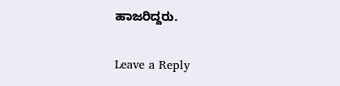ಹಾಜರಿದ್ದರು.

Leave a Reply